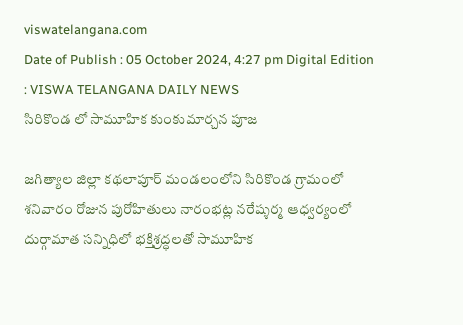viswatelangana.com
Date of Publish : 05 October 2024, 4:27 pm Digital Edition : VISWA TELANGANA DAILY NEWS
సిరికొండ లో సామూహిక కుంకుమార్చన పూజ

జగిత్యాల జిల్లా కథలాపూర్ మండలంలోని సిరికొండ గ్రామంలో శనివారం రోజున పురోహితులు నారంభట్ల నరేష్శర్మ ఆధ్వర్యంలో దుర్గామాత సన్నిధిలో భక్తిశ్రద్ధలతో సామూహిక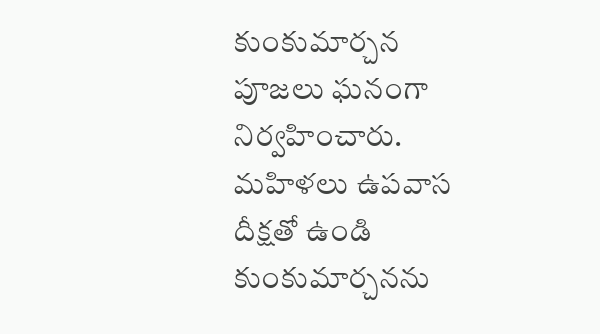కుంకుమార్చన పూజలు ఘనంగా నిర్వహించారు. మహిళలు ఉపవాస దీక్షతో ఉండి కుంకుమార్చనను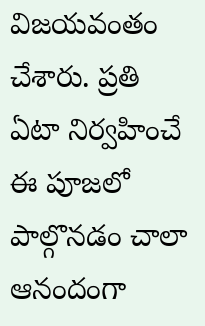విజయవంతం చేశారు. ప్రతి ఏటా నిర్వహించే ఈ పూజలో పాల్గొనడం చాలా ఆనందంగా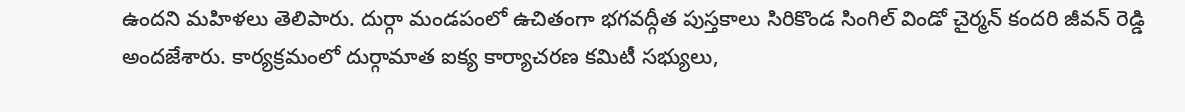ఉందని మహిళలు తెలిపారు. దుర్గా మండపంలో ఉచితంగా భగవద్గీత పుస్తకాలు సిరికొండ సింగిల్ విండో చైర్మన్ కందరి జీవన్ రెడ్డి అందజేశారు. కార్యక్రమంలో దుర్గామాత ఐక్య కార్యాచరణ కమిటీ సభ్యులు,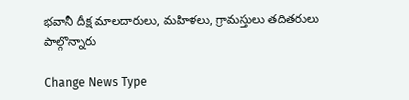భవానీ దీక్ష మాలదారులు, మహిళలు, గ్రామస్తులు తదితరులు పాల్గొన్నారు

Change News Type